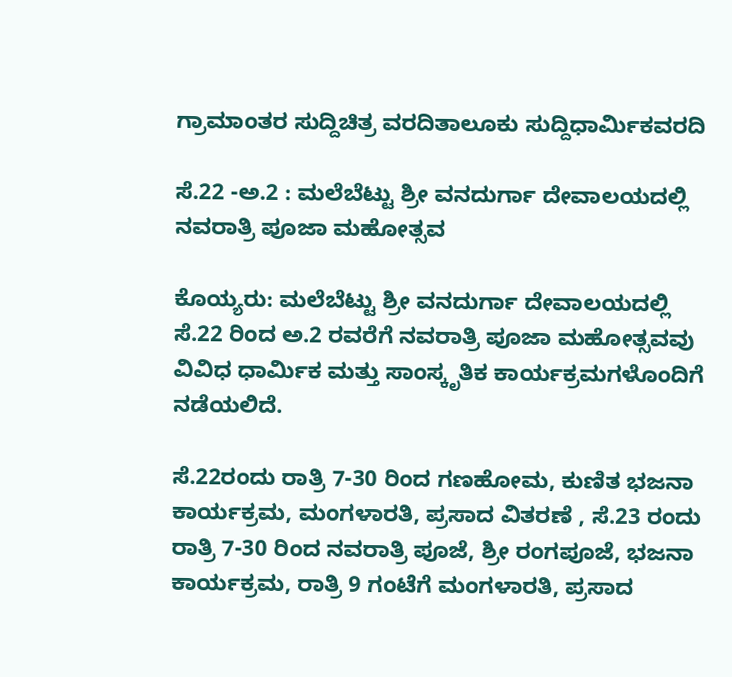ಗ್ರಾಮಾಂತರ ಸುದ್ದಿಚಿತ್ರ ವರದಿತಾಲೂಕು ಸುದ್ದಿಧಾರ್ಮಿಕವರದಿ

ಸೆ.22 -ಅ.2 : ಮಲೆಬೆಟ್ಟು ಶ್ರೀ ವನದುರ್ಗಾ ದೇವಾಲಯದಲ್ಲಿ ನವರಾತ್ರಿ ಪೂಜಾ ಮಹೋತ್ಸವ

ಕೊಯ್ಯರು: ಮಲೆಬೆಟ್ಟು ಶ್ರೀ ವನದುರ್ಗಾ ದೇವಾಲಯದಲ್ಲಿ ಸೆ.22 ರಿಂದ ಅ.2 ರವರೆಗೆ ನವರಾತ್ರಿ ಪೂಜಾ ಮಹೋತ್ಸವವು ವಿವಿಧ ಧಾರ್ಮಿಕ ಮತ್ತು ಸಾಂಸ್ಕೃತಿಕ ಕಾರ್ಯಕ್ರಮಗಳೊಂದಿಗೆ ನಡೆಯಲಿದೆ.

ಸೆ.22ರಂದು ರಾತ್ರಿ 7-30 ರಿಂದ ಗಣಹೋಮ, ಕುಣಿತ ಭಜನಾ ಕಾರ್ಯಕ್ರಮ, ಮಂಗಳಾರತಿ, ಪ್ರಸಾದ ವಿತರಣೆ , ಸೆ.23 ರಂದು ರಾತ್ರಿ 7-30 ರಿಂದ ನವರಾತ್ರಿ ಪೂಜೆ, ಶ್ರೀ ರಂಗಪೂಜೆ, ಭಜನಾ ಕಾರ್ಯಕ್ರಮ, ರಾತ್ರಿ 9 ಗಂಟೆಗೆ ಮಂಗಳಾರತಿ, ಪ್ರಸಾದ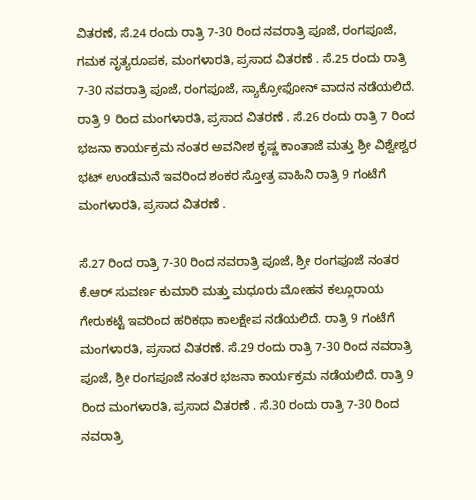ವಿತರಣೆ, ಸೆ.24 ರಂದು ರಾತ್ರಿ 7-30 ರಿಂದ ನವರಾತ್ರಿ ಪೂಜೆ, ರಂಗಪೂಜೆ, ಗಮಕ ನೃತ್ಯರೂಪಕ, ಮಂಗಳಾರತಿ, ಪ್ರಸಾದ ವಿತರಣೆ . ಸೆ.25 ರಂದು ರಾತ್ರಿ 7-30 ನವರಾತ್ರಿ ಪೂಜೆ, ರಂಗಪೂಜೆ, ಸ್ಯಾಕ್ರೋಫೋನ್ ವಾದನ ನಡೆಯಲಿದೆ. ರಾತ್ರಿ 9 ರಿಂದ ಮಂಗಳಾರತಿ, ಪ್ರಸಾದ ವಿತರಣೆ . ಸೆ.26 ರಂದು ರಾತ್ರಿ 7 ರಿಂದ ಭಜನಾ ಕಾರ್ಯಕ್ರಮ ನಂತರ ಅವನೀಶ ಕೃಷ್ಣ ಕಾಂತಾಜೆ ಮತ್ತು ಶ್ರೀ ವಿಶ್ವೇಶ್ವರ ಭಟ್ ಉಂಡೆಮನೆ ಇವರಿಂದ ಶಂಕರ ಸ್ತೋತ್ರ ವಾಹಿನಿ ರಾತ್ರಿ 9 ಗಂಟೆಗೆ ಮಂಗಳಾರತಿ, ಪ್ರಸಾದ ವಿತರಣೆ .

ಸೆ.27 ರಿಂದ ರಾತ್ರಿ 7-30 ರಿಂದ ನವರಾತ್ರಿ ಪೂಜೆ, ಶ್ರೀ ರಂಗಪೂಜೆ ನಂತರ ಕೆ.ಆರ್ ಸುವರ್ಣ ಕುಮಾರಿ ಮತ್ತು ಮಧೂರು ಮೋಹನ ಕಲ್ಲೂರಾಯ ಗೇರುಕಟ್ಟೆ ಇವರಿಂದ ಹರಿಕಥಾ ಕಾಲಕ್ಷೇಪ ನಡೆಯಲಿದೆ. ರಾತ್ರಿ 9 ಗಂಟೆಗೆ ಮಂಗಳಾರತಿ, ಪ್ರಸಾದ ವಿತರಣೆ. ಸೆ.29 ರಂದು ರಾತ್ರಿ 7-30 ರಿಂದ ನವರಾತ್ರಿ ಪೂಜೆ, ಶ್ರೀ ರಂಗಪೂಜೆ ನಂತರ ಭಜನಾ ಕಾರ್ಯಕ್ರಮ ನಡೆಯಲಿದೆ. ರಾತ್ರಿ 9 ರಿಂದ ಮಂಗಳಾರತಿ, ಪ್ರಸಾದ ವಿತರಣೆ . ಸೆ.30 ರಂದು ರಾತ್ರಿ 7-30 ರಿಂದ ನವರಾತ್ರಿ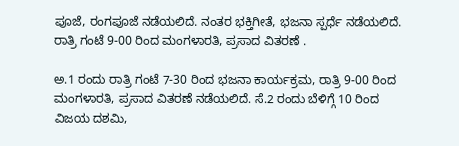ಪೂಜೆ, ರಂಗಪೂಜೆ ನಡೆಯಲಿದೆ. ನಂತರ ಭಕ್ತಿಗೀತೆ, ಭಜನಾ ಸ್ಪರ್ಧೆ ನಡೆಯಲಿದೆ. ರಾತ್ರಿ ಗಂಟೆ 9-00 ರಿಂದ ಮಂಗಳಾರತಿ, ಪ್ರಸಾದ ವಿತರಣೆ .

ಅ.1 ರಂದು ರಾತ್ರಿ ಗಂಟೆ 7-30 ರಿಂದ ಭಜನಾ ಕಾರ್ಯಕ್ರಮ, ರಾತ್ರಿ 9-00 ರಿಂದ ಮಂಗಳಾರತಿ, ಪ್ರಸಾದ ವಿತರಣೆ ನಡೆಯಲಿದೆ. ಸೆ.2 ರಂದು ಬೆಳಿಗ್ಗೆ 10 ರಿಂದ ವಿಜಯ ದಶಮಿ,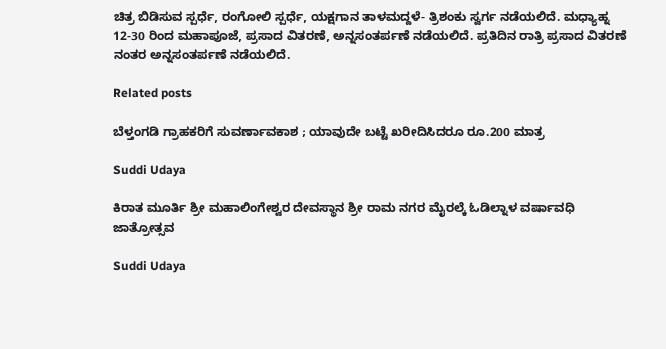ಚಿತ್ರ ಬಿಡಿಸುವ ಸ್ಪರ್ಧೆ, ರಂಗೋಲಿ ಸ್ಪರ್ಧೆ, ಯಕ್ಷಗಾನ ತಾಳಮದ್ದಳೆ- ತ್ರಿಶಂಕು ಸ್ವರ್ಗ ನಡೆಯಲಿದೆ. ಮಧ್ಯಾಹ್ನ 12-30 ರಿಂದ ಮಹಾಪೂಜೆ, ಪ್ರಸಾದ ವಿತರಣೆ, ಅನ್ನಸಂತರ್ಪಣೆ ನಡೆಯಲಿದೆ. ಪ್ರತಿದಿನ ರಾತ್ರಿ ಪ್ರಸಾದ ವಿತರಣೆ ನಂತರ ಅನ್ನಸಂತರ್ಪಣೆ ನಡೆಯಲಿದೆ.

Related posts

ಬೆಳ್ತಂಗಡಿ ಗ್ರಾಹಕರಿಗೆ ಸುವರ್ಣಾವಕಾಶ ; ಯಾವುದೇ ಬಟ್ಟೆ ಖರೀದಿಸಿದರೂ ರೂ.200 ಮಾತ್ರ

Suddi Udaya

ಕಿರಾತ ಮೂರ್ತಿ ಶ್ರೀ ಮಹಾಲಿಂಗೇಶ್ವರ ದೇವಸ್ಥಾನ ಶ್ರೀ ರಾಮ ನಗರ ಮೈರಲ್ಕೆ ಓಡಿಲ್ನಾಳ ವರ್ಷಾವಧಿ ಜಾತ್ರೋತ್ಸವ

Suddi Udaya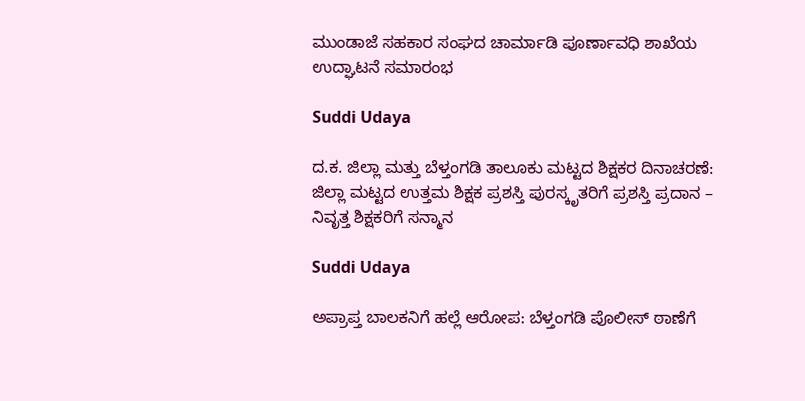ಮುಂಡಾಜೆ ಸಹಕಾರ ಸಂಘದ ಚಾರ್ಮಾಡಿ ಪೂರ್ಣಾವಧಿ ಶಾಖೆಯ ಉದ್ಘಾಟನೆ ಸಮಾರಂಭ

Suddi Udaya

ದ.ಕ. ಜಿಲ್ಲಾ ಮತ್ತು ಬೆಳ್ತಂಗಡಿ ತಾಲೂಕು ಮಟ್ಟದ ಶಿಕ್ಷಕರ ದಿನಾಚರಣೆ: ಜಿಲ್ಲಾ ಮಟ್ಟದ ಉತ್ತಮ ಶಿಕ್ಷಕ ಪ್ರಶಸ್ತಿ ಪುರಸ್ಕೃತರಿಗೆ ಪ್ರಶಸ್ತಿ ಪ್ರದಾನ – ನಿವೃತ್ತ ಶಿಕ್ಷಕರಿಗೆ ಸನ್ಮಾನ

Suddi Udaya

ಅಪ್ರಾಪ್ತ ಬಾಲಕನಿಗೆ ಹಲ್ಲೆ ಆರೋಪ: ಬೆಳ್ತಂಗಡಿ ಪೊಲೀಸ್ ಠಾಣೆಗೆ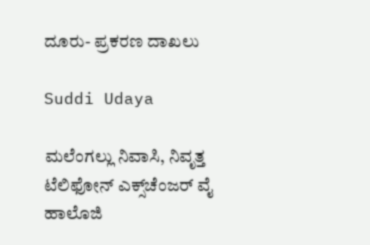ದೂರು- ಪ್ರಕರಣ ದಾಖಲು

Suddi Udaya

ಮಲೆಂಗಲ್ಲು ನಿವಾಸಿ, ನಿವೃತ್ತ ಟೆಲಿಫೋನ್ ಎಕ್ಸ್‌ಚೆಂಜರ್‌ ವೈ ಹಾಲೊಜಿ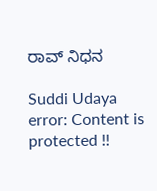ರಾವ್ ನಿಧನ

Suddi Udaya
error: Content is protected !!